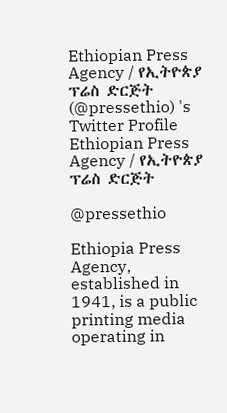Ethiopian Press Agency / የኢትዮጵያ ፕሬስ ድርጅት (@pressethio) 's Twitter Profile
Ethiopian Press Agency / የኢትዮጵያ ፕሬስ ድርጅት

@pressethio

Ethiopia Press Agency, established in 1941, is a public printing media operating in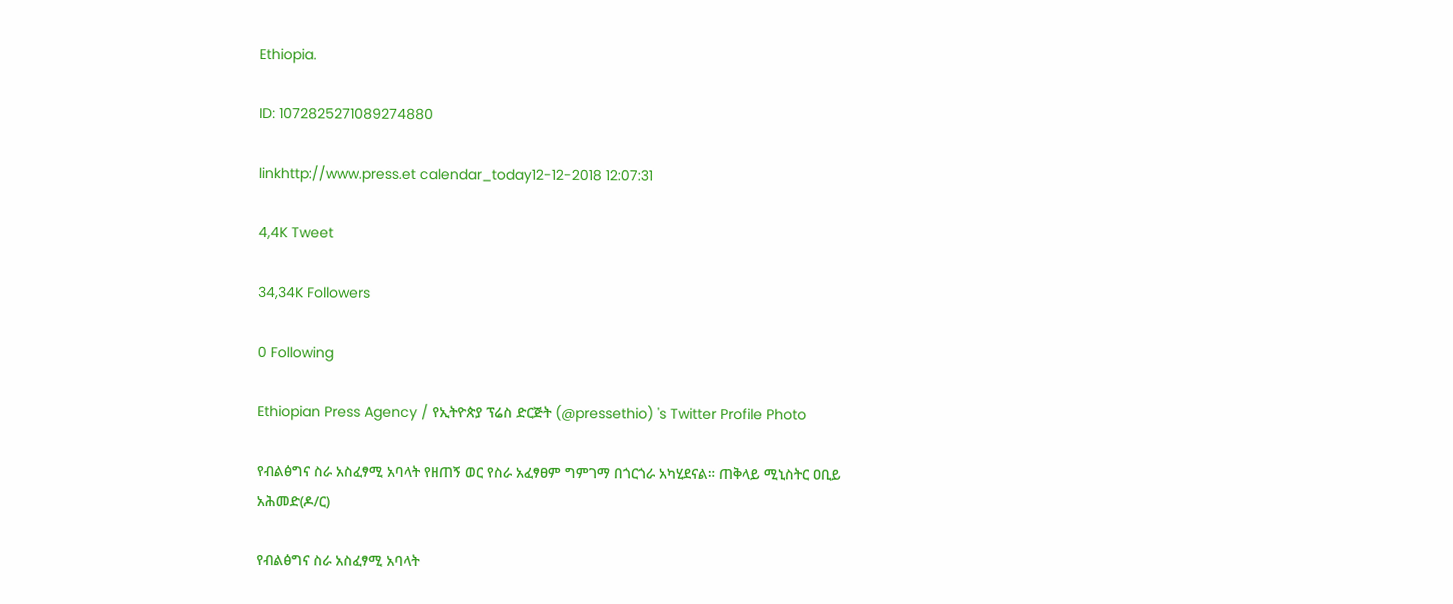Ethiopia.

ID: 1072825271089274880

linkhttp://www.press.et calendar_today12-12-2018 12:07:31

4,4K Tweet

34,34K Followers

0 Following

Ethiopian Press Agency / የኢትዮጵያ ፕሬስ ድርጅት (@pressethio) 's Twitter Profile Photo

የብልፅግና ስራ አስፈፃሚ አባላት የዘጠኝ ወር የስራ አፈፃፀም ግምገማ በጎርጎራ አካሂደናል። ጠቅላይ ሚኒስትር ዐቢይ አሕመድ(ዶ/ር)

የብልፅግና ስራ አስፈፃሚ አባላት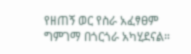የዘጠኝ ወር የስራ አፈፃፀም ግምገማ በጎርጎራ አካሂደናል።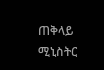ጠቅላይ ሚኒስትር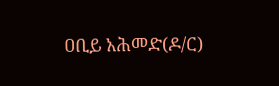ዐቢይ አሕመድ(ዶ/ር)